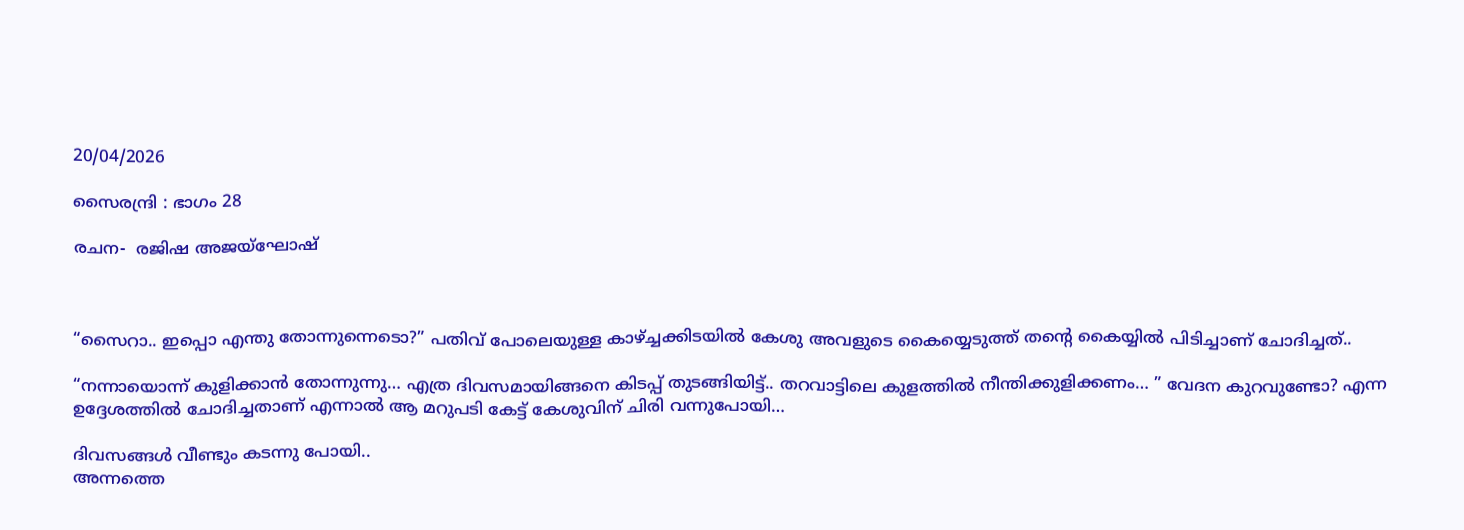20/04/2026

സൈരന്ദ്രി : ഭാഗം 28

രചന-  രജിഷ അജയ്ഘോഷ്



“സൈറാ.. ഇപ്പൊ എന്തു തോന്നുന്നെടൊ?” പതിവ് പോലെയുള്ള കാഴ്ച്ചക്കിടയിൽ കേശു അവളുടെ കൈയ്യെടുത്ത് തൻ്റെ കൈയ്യിൽ പിടിച്ചാണ് ചോദിച്ചത്..

“നന്നായൊന്ന് കുളിക്കാൻ തോന്നുന്നു… എത്ര ദിവസമായിങ്ങനെ കിടപ്പ് തുടങ്ങിയിട്ട്.. തറവാട്ടിലെ കുളത്തിൽ നീന്തിക്കുളിക്കണം… ” വേദന കുറവുണ്ടോ? എന്ന ഉദ്ദേശത്തിൽ ചോദിച്ചതാണ് എന്നാൽ ആ മറുപടി കേട്ട് കേശുവിന് ചിരി വന്നുപോയി…

ദിവസങ്ങൾ വീണ്ടും കടന്നു പോയി..
അന്നത്തെ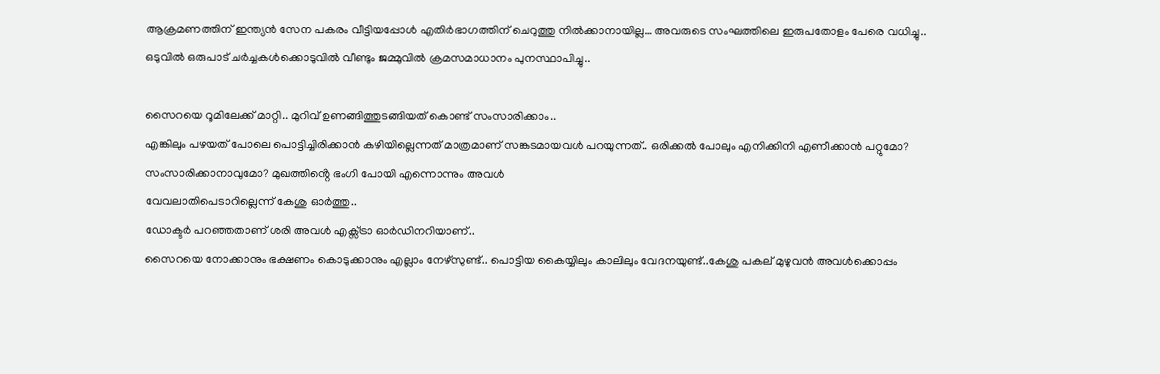ആക്രമണത്തിന് ഇന്ത്യൻ സേന പകരം വീട്ടിയപ്പോൾ എതിർഭാഗത്തിന് ചെറുത്തു നിൽക്കാനായില്ല… അവരുടെ സംഘത്തിലെ ഇരുപതോളം പേരെ വധിച്ചു..
ഒടുവിൽ ഒരുപാട് ചർച്ചകൾക്കൊടുവിൽ വീണ്ടും ജമ്മുവിൽ ക്രമസമാധാനം പുനസ്ഥാപിച്ചു..

സൈറയെ റൂമിലേക്ക് മാറ്റി.. മുറിവ് ഉണങ്ങിത്തുടങ്ങിയത് കൊണ്ട് സംസാരിക്കാം..
എങ്കിലും പഴയത് പോലെ പൊട്ടിച്ചിരിക്കാൻ കഴിയില്ലെന്നത് മാത്രമാണ് സങ്കടമായവൾ പറയുന്നത്.. ഒരിക്കൽ പോലും എനിക്കിനി എണീക്കാൻ പറ്റുമോ? സംസാരിക്കാനാവുമോ? മുഖത്തിൻ്റെ ഭംഗി പോയി എന്നൊന്നും അവൾ
വേവലാതിപെടാറില്ലെന്ന് കേശു ഓർത്തു..
ഡോക്ടർ പറഞ്ഞതാണ് ശരി അവൾ എക്സ്ട്രാ ഓർഡിനറിയാണ്..
സൈറയെ നോക്കാനും ഭക്ഷണം കൊടുക്കാനും എല്ലാം നേഴ്സുണ്ട്.. പൊട്ടിയ കൈയ്യിലും കാലിലും വേദനയുണ്ട്..കേശു പകല് മുഴുവൻ അവൾക്കൊപ്പം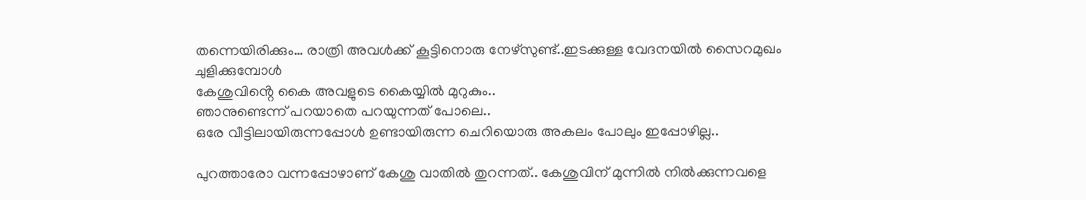തന്നെയിരിക്കും… രാത്രി അവൾക്ക് കൂട്ടിനൊരു നേഴ്സുണ്ട്..ഇടക്കുള്ള വേദനയിൽ സൈറമുഖം ചുളിക്കുമ്പോൾ
കേശുവിൻ്റെ കൈ അവളുടെ കൈയ്യിൽ മുറുകും..
ഞാനുണ്ടെന്ന് പറയാതെ പറയുന്നത് പോലെ..
ഒരേ വീട്ടിലായിരുന്നപ്പോൾ ഉണ്ടായിരുന്ന ചെറിയൊരു അകലം പോലും ഇപ്പോഴില്ല..

പുറത്താരോ വന്നപ്പോഴാണ് കേശു വാതിൽ തുറന്നത്.. കേശുവിന് മുന്നിൽ നിൽക്കുന്നവളെ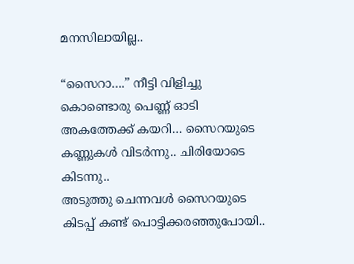മനസിലായില്ല..

“സൈറാ….” നീട്ടി വിളിച്ചു കൊണ്ടൊരു പെണ്ണ് ഓടി അകത്തേക്ക് കയറി… സൈറയുടെ കണ്ണുകൾ വിടർന്നു.. ചിരിയോടെ കിടന്നു..
അടുത്തു ചെന്നവൾ സൈറയുടെ കിടപ്പ് കണ്ട് പൊട്ടിക്കരഞ്ഞുപോയി..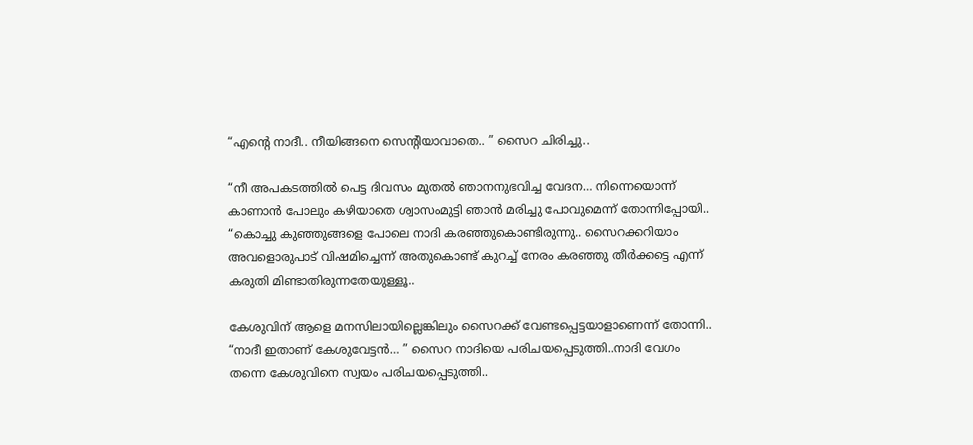“എൻ്റെ നാദീ.. നീയിങ്ങനെ സെൻ്റിയാവാതെ.. ” സൈറ ചിരിച്ചു..

“നീ അപകടത്തിൽ പെട്ട ദിവസം മുതൽ ഞാനനുഭവിച്ച വേദന… നിന്നെയൊന്ന് കാണാൻ പോലും കഴിയാതെ ശ്വാസംമുട്ടി ഞാൻ മരിച്ചു പോവുമെന്ന് തോന്നിപ്പോയി.. “കൊച്ചു കുഞ്ഞുങ്ങളെ പോലെ നാദി കരഞ്ഞുകൊണ്ടിരുന്നു.. സൈറക്കറിയാം അവളൊരുപാട് വിഷമിച്ചെന്ന് അതുകൊണ്ട് കുറച്ച് നേരം കരഞ്ഞു തീർക്കട്ടെ എന്ന് കരുതി മിണ്ടാതിരുന്നതേയുള്ളൂ..

കേശുവിന് ആളെ മനസിലായില്ലെങ്കിലും സൈറക്ക് വേണ്ടപ്പെട്ടയാളാണെന്ന് തോന്നി..
“നാദീ ഇതാണ് കേശുവേട്ടൻ… ” സൈറ നാദിയെ പരിചയപ്പെടുത്തി..നാദി വേഗം തന്നെ കേശുവിനെ സ്വയം പരിചയപ്പെടുത്തി..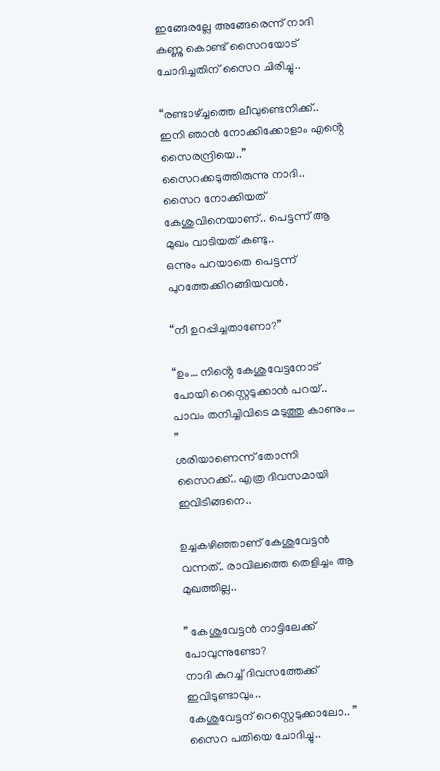ഇങ്ങേരല്ലേ അങ്ങേരെന്ന് നാദി കണ്ണു കൊണ്ട് സൈറയോട് ചോദിച്ചതിന് സൈറ ചിരിച്ചു..

“രണ്ടാഴ്ച്ചത്തെ ലീവുണ്ടെനിക്ക്.. ഇനി ഞാൻ നോക്കിക്കോളാം എൻ്റെ സൈരന്ദ്രിയെ..” സൈറക്കടുത്തിരുന്നു നാദി..
സൈറ നോക്കിയത് കേശുവിനെയാണ്.. പെട്ടന്ന് ആ മുഖം വാടിയത് കണ്ടു..
ഒന്നും പറയാതെ പെട്ടന്ന് പുറത്തേക്കിറങ്ങിയവൻ.

“നീ ഉറപ്പിച്ചതാണോ?”

“ഉം… നിൻ്റെ കേശുവേട്ടനോട് പോയി റെസ്റ്റെടുക്കാൻ പറയ്.. പാവം തനിച്ചിവിടെ മടുത്തു കാണും… ”
ശരിയാണെന്ന് തോന്നി സൈറക്ക്.. എത്ര ദിവസമായി ഇവിടിങ്ങനെ..

ഉച്ചകഴിഞ്ഞാണ് കേശുവേട്ടൻ വന്നത്.. രാവിലത്തെ തെളിച്ചം ആ മുഖത്തില്ല..

” കേശുവേട്ടൻ നാട്ടിലേക്ക് പോവുന്നുണ്ടോ?
നാദി കുറച്ച് ദിവസത്തേക്ക് ഇവിടുണ്ടാവും..
കേശുവേട്ടന് റെസ്റ്റെടുക്കാലോ.. ” സൈറ പതിയെ ചോദിച്ചു..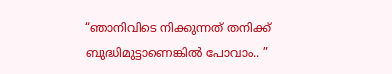“ഞാനിവിടെ നിക്കുന്നത് തനിക്ക് ബുദ്ധിമുട്ടാണെങ്കിൽ പോവാം.. ”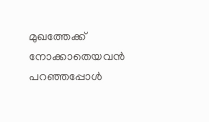മുഖത്തേക്ക് നോക്കാതെയവൻ പറഞ്ഞപ്പോൾ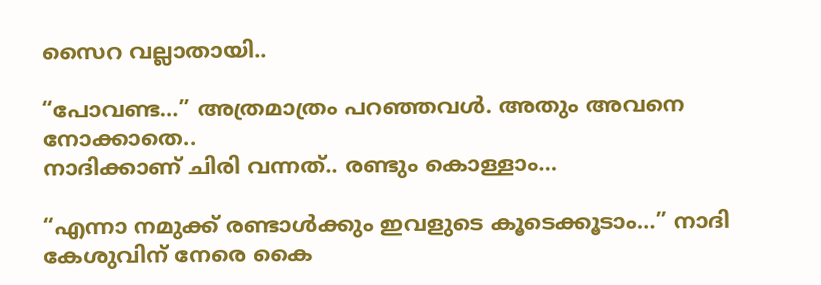സൈറ വല്ലാതായി..

“പോവണ്ട…” അത്രമാത്രം പറഞ്ഞവൾ. അതും അവനെ നോക്കാതെ..
നാദിക്കാണ് ചിരി വന്നത്.. രണ്ടും കൊള്ളാം…

“എന്നാ നമുക്ക് രണ്ടാൾക്കും ഇവളുടെ കൂടെക്കൂടാം…” നാദി കേശുവിന് നേരെ കൈ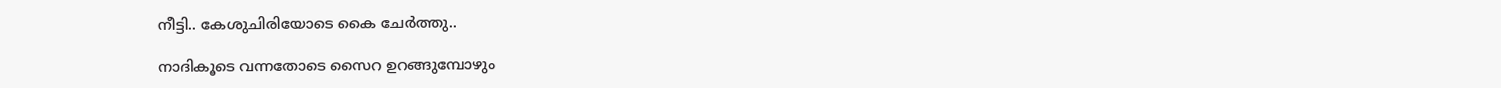നീട്ടി.. കേശുചിരിയോടെ കൈ ചേർത്തു..

നാദികൂടെ വന്നതോടെ സൈറ ഉറങ്ങുമ്പോഴും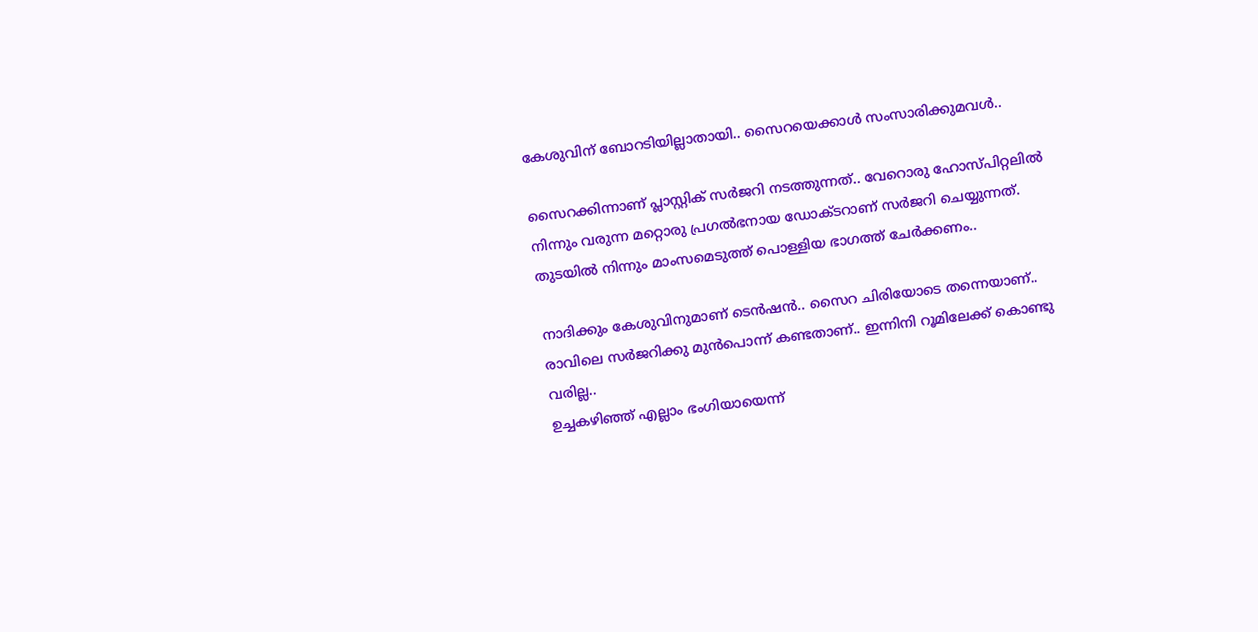കേശുവിന് ബോറടിയില്ലാതായി.. സൈറയെക്കാൾ സംസാരിക്കുമവൾ..

സൈറക്കിന്നാണ് പ്ലാസ്റ്റിക് സർജറി നടത്തുന്നത്.. വേറൊരു ഹോസ്പിറ്റലിൽ നിന്നും വരുന്ന മറ്റൊരു പ്രഗൽഭനായ ഡോക്ടറാണ് സർജറി ചെയ്യുന്നത്.
തുടയിൽ നിന്നും മാംസമെടുത്ത് പൊള്ളിയ ഭാഗത്ത് ചേർക്കണം..

നാദിക്കും കേശുവിനുമാണ് ടെൻഷൻ.. സൈറ ചിരിയോടെ തന്നെയാണ്..
രാവിലെ സർജറിക്കു മുൻപൊന്ന് കണ്ടതാണ്.. ഇന്നിനി റൂമിലേക്ക് കൊണ്ടു വരില്ല..
ഉച്ചകഴിഞ്ഞ് എല്ലാം ഭംഗിയായെന്ന്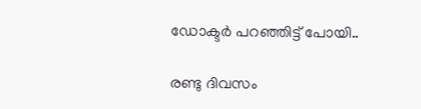ഡോക്ടർ പറഞ്ഞിട്ട് പോയി..

രണ്ടു ദിവസം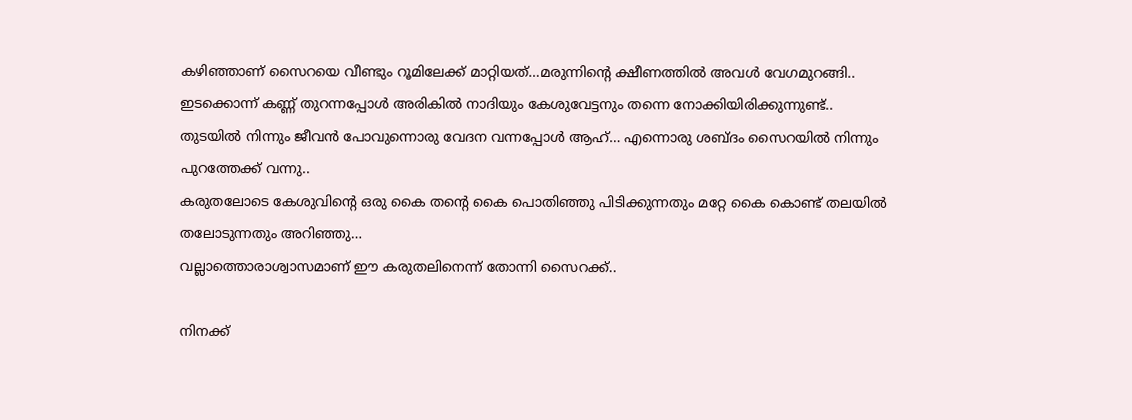കഴിഞ്ഞാണ് സൈറയെ വീണ്ടും റൂമിലേക്ക് മാറ്റിയത്…മരുന്നിൻ്റെ ക്ഷീണത്തിൽ അവൾ വേഗമുറങ്ങി..
ഇടക്കൊന്ന് കണ്ണ് തുറന്നപ്പോൾ അരികിൽ നാദിയും കേശുവേട്ടനും തന്നെ നോക്കിയിരിക്കുന്നുണ്ട്..
തുടയിൽ നിന്നും ജീവൻ പോവുന്നൊരു വേദന വന്നപ്പോൾ ആഹ്… എന്നൊരു ശബ്ദം സൈറയിൽ നിന്നും പുറത്തേക്ക് വന്നു..
കരുതലോടെ കേശുവിൻ്റെ ഒരു കൈ തൻ്റെ കൈ പൊതിഞ്ഞു പിടിക്കുന്നതും മറ്റേ കൈ കൊണ്ട് തലയിൽ തലോടുന്നതും അറിഞ്ഞു…
വല്ലാത്തൊരാശ്വാസമാണ് ഈ കരുതലിനെന്ന് തോന്നി സൈറക്ക്..

നിനക്ക്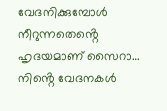വേദനിക്കുമ്പോൾ നീറുന്നതെൻ്റെ ഹൃദയമാണ് സൈറാ… നിൻ്റെ വേദനകൾ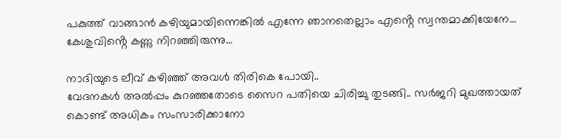പകുത്ത് വാങ്ങാൻ കഴിയുമായിന്നെങ്കിൽ എന്നേ ഞാനതെല്ലാം എൻ്റെ സ്വന്തമാക്കിയേനേ…
കേശുവിൻ്റെ കണ്ണു നിറഞ്ഞിരുന്നു…

നാദിയുടെ ലീവ് കഴിഞ്ഞ് അവൾ തിരികെ പോയി..
വേദനകൾ അൽപ്പം കുറഞ്ഞതോടെ സൈറ പതിയെ ചിരിച്ചു തുടങ്ങി.. സർജറി മുഖത്തായത് കൊണ്ട് അധികം സംസാരിക്കാനോ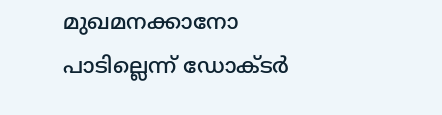മുഖമനക്കാനോ പാടില്ലെന്ന് ഡോക്ടർ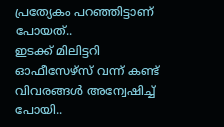പ്രത്യേകം പറഞ്ഞിട്ടാണ് പോയത്..
ഇടക്ക് മിലിട്ടറി ഓഫീസേഴ്സ് വന്ന് കണ്ട് വിവരങ്ങൾ അന്വേഷിച്ച് പോയി..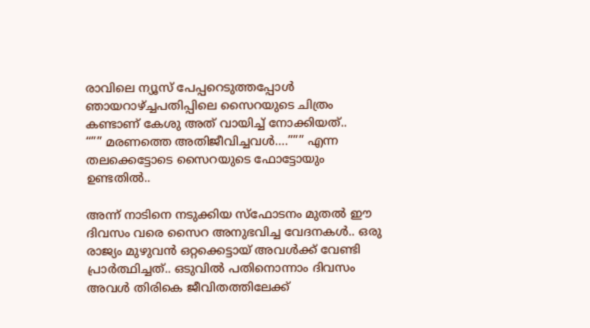രാവിലെ ന്യൂസ് പേപ്പറെടുത്തപ്പോൾ ഞായറാഴ്ച്ചപതിപ്പിലെ സൈറയുടെ ചിത്രം കണ്ടാണ് കേശു അത് വായിച്ച് നോക്കിയത്..
“”” മരണത്തെ അതിജീവിച്ചവൾ….””” എന്ന തലക്കെട്ടോടെ സൈറയുടെ ഫോട്ടോയും ഉണ്ടതിൽ..

അന്ന് നാടിനെ നടുക്കിയ സ്ഫോടനം മുതൽ ഈ ദിവസം വരെ സൈറ അനുഭവിച്ച വേദനകൾ.. ഒരു രാജ്യം മുഴുവൻ ഒറ്റക്കെട്ടായ് അവൾക്ക് വേണ്ടി പ്രാർത്ഥിച്ചത്.. ഒടുവിൽ പതിനൊന്നാം ദിവസം അവൾ തിരികെ ജീവിതത്തിലേക്ക്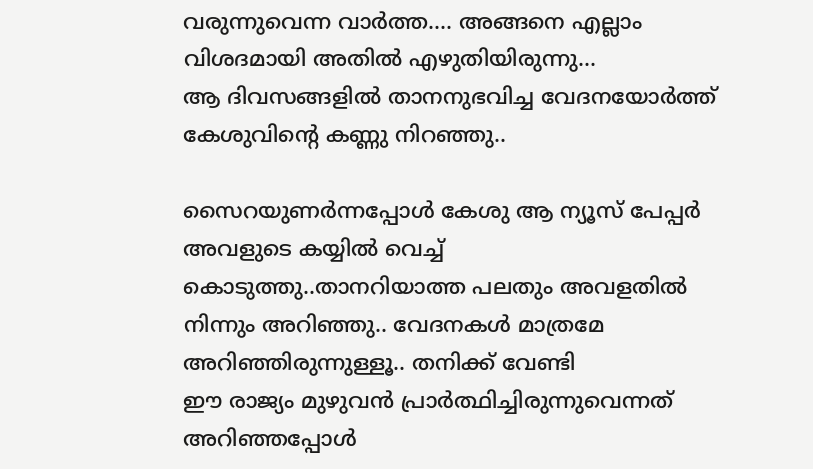വരുന്നുവെന്ന വാർത്ത…. അങ്ങനെ എല്ലാം വിശദമായി അതിൽ എഴുതിയിരുന്നു…
ആ ദിവസങ്ങളിൽ താനനുഭവിച്ച വേദനയോർത്ത് കേശുവിൻ്റെ കണ്ണു നിറഞ്ഞു..

സൈറയുണർന്നപ്പോൾ കേശു ആ ന്യൂസ് പേപ്പർ അവളുടെ കയ്യിൽ വെച്ച് കൊടുത്തു..താനറിയാത്ത പലതും അവളതിൽ നിന്നും അറിഞ്ഞു.. വേദനകൾ മാത്രമേ അറിഞ്ഞിരുന്നുള്ളൂ.. തനിക്ക് വേണ്ടി
ഈ രാജ്യം മുഴുവൻ പ്രാർത്ഥിച്ചിരുന്നുവെന്നത്
അറിഞ്ഞപ്പോൾ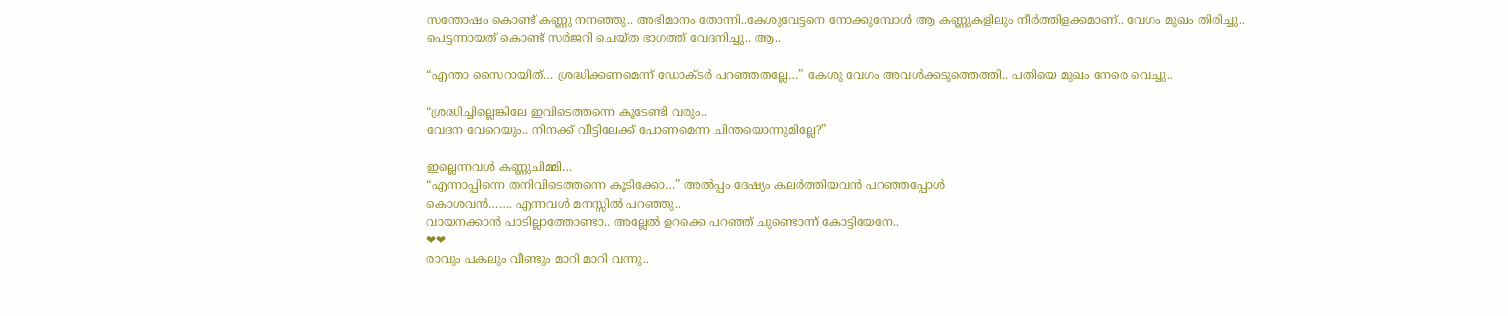സന്തോഷം കൊണ്ട് കണ്ണു നനഞ്ഞു.. അഭിമാനം തോന്നി..കേശുവേട്ടനെ നോക്കുമ്പോൾ ആ കണ്ണുകളിലും നീർത്തിളക്കമാണ്.. വേഗം മുഖം തിരിച്ചു..
പെട്ടന്നായത് കൊണ്ട് സർജറി ചെയ്ത ഭാഗത്ത് വേദനിച്ചു.. ആ..

“എന്താ സൈറായിത്… ശ്രദ്ധിക്കണമെന്ന് ഡോക്ടർ പറഞ്ഞതല്ലേ…” കേശു വേഗം അവൾക്കടുത്തെത്തി.. പതിയെ മുഖം നേരെ വെച്ചു..

“ശ്രദ്ധിച്ചില്ലെങ്കിലേ ഇവിടെത്തന്നെ കൂടേണ്ടി വരും..
വേദന വേറെയും.. നിനക്ക് വീട്ടിലേക്ക് പോണമെന്ന ചിന്തയൊന്നുമില്ലേ?”

ഇല്ലെന്നവൾ കണ്ണുചിമ്മി…
“എന്നാപ്പിന്നെ തനിവിടെത്തന്നെ കൂടിക്കോ…” അൽപ്പം ദേഷ്യം കലർത്തിയവൻ പറഞ്ഞപ്പോൾ
കൊശവൻ……. എന്നവൾ മനസ്സിൽ പറഞ്ഞു..
വായനക്കാൻ പാടില്ലാത്തോണ്ടാ.. അല്ലേൽ ഉറക്കെ പറഞ്ഞ് ചുണ്ടൊന്ന് കോട്ടിയേനേ..
❤❤
രാവും പകലും വീണ്ടും മാറി മാറി വന്നു..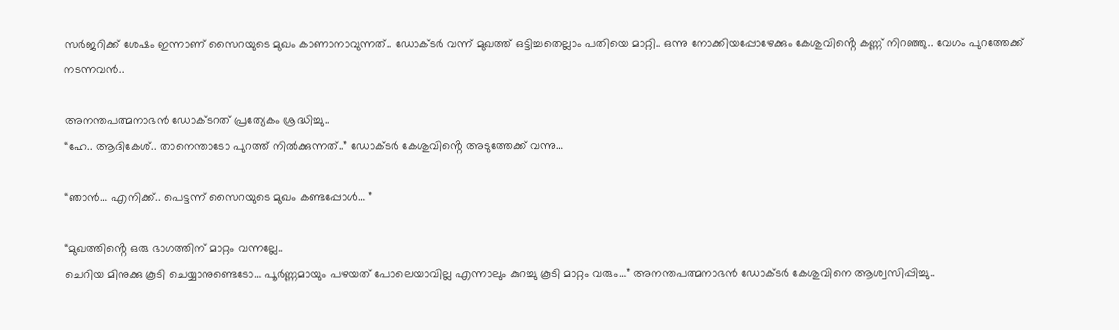സർജറിക്ക് ശേഷം ഇന്നാണ് സൈറയുടെ മുഖം കാണാനാവുന്നത്.. ഡോക്ടർ വന്ന് മുഖത്ത് ഒട്ടിച്ചതെല്ലാം പതിയെ മാറ്റി.. ഒന്നു നോക്കിയപ്പോഴേക്കും കേശുവിൻ്റെ കണ്ണ് നിറഞ്ഞു.. വേഗം പുറത്തേക്ക് നടന്നവൻ..

അനന്തപത്മനാഭൻ ഡോക്ടറത് പ്രത്യേകം ശ്രദ്ധിച്ചു..
“ഹേ.. ആദികേശ്.. താനെന്താടോ പുറത്ത് നിൽക്കുന്നത്..” ഡോക്ടർ കേശുവിൻ്റെ അടുത്തേക്ക് വന്നു…

“ഞാൻ… എനിക്ക്.. പെട്ടന്ന് സൈറയുടെ മുഖം കണ്ടപ്പോൾ… ”

“മുഖത്തിൻ്റെ ഒരു ഭാഗത്തിന് മാറ്റം വന്നല്ലേ..
ചെറിയ മിനുക്കു കൂടി ചെയ്യാനുണ്ടെടോ… പൂർണ്ണമായും പഴയത് പോലെയാവില്ല എന്നാലും കുറച്ചു കൂടി മാറ്റം വരും…” അനന്തപത്മനാഭൻ ഡോക്ടർ കേശുവിനെ ആശ്വസിപ്പിച്ചു..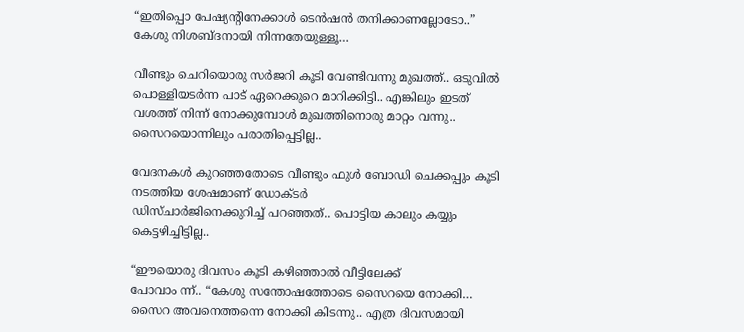“ഇതിപ്പൊ പേഷ്യൻ്റിനേക്കാൾ ടെൻഷൻ തനിക്കാണല്ലോടോ..”
കേശു നിശബ്ദനായി നിന്നതേയുള്ളൂ…

വീണ്ടും ചെറിയൊരു സർജറി കൂടി വേണ്ടിവന്നു മുഖത്ത്.. ഒടുവിൽ പൊള്ളിയടർന്ന പാട് ഏറെക്കുറെ മാറിക്കിട്ടി.. എങ്കിലും ഇടത് വശത്ത് നിന്ന് നോക്കുമ്പോൾ മുഖത്തിനൊരു മാറ്റം വന്നു..
സൈറയൊന്നിലും പരാതിപ്പെട്ടില്ല..

വേദനകൾ കുറഞ്ഞതോടെ വീണ്ടും ഫുൾ ബോഡി ചെക്കപ്പും കൂടി നടത്തിയ ശേഷമാണ് ഡോക്ടർ
ഡിസ്ചാർജിനെക്കുറിച്ച് പറഞ്ഞത്.. പൊട്ടിയ കാലും കയ്യും കെട്ടഴിച്ചിട്ടില്ല..

“ഈയൊരു ദിവസം കൂടി കഴിഞ്ഞാൽ വീട്ടിലേക്ക്
പോവാം ന്ന്.. “കേശു സന്തോഷത്തോടെ സൈറയെ നോക്കി… സൈറ അവനെത്തന്നെ നോക്കി കിടന്നു.. എത്ര ദിവസമായി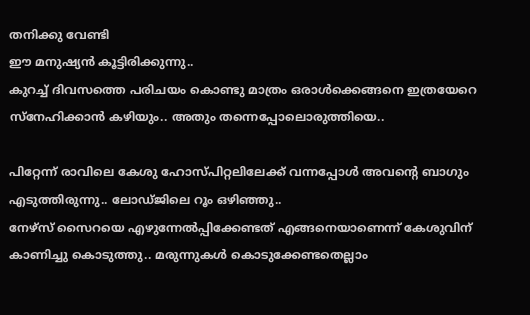തനിക്കു വേണ്ടി
ഈ മനുഷ്യൻ കൂട്ടിരിക്കുന്നു..
കുറച്ച് ദിവസത്തെ പരിചയം കൊണ്ടു മാത്രം ഒരാൾക്കെങ്ങനെ ഇത്രയേറെ സ്നേഹിക്കാൻ കഴിയും.. അതും തന്നെപ്പോലൊരുത്തിയെ..

പിറ്റേന്ന് രാവിലെ കേശു ഹോസ്പിറ്റലിലേക്ക് വന്നപ്പോൾ അവൻ്റെ ബാഗും എടുത്തിരുന്നു.. ലോഡ്ജിലെ റൂം ഒഴിഞ്ഞു..
നേഴ്സ് സൈറയെ എഴുന്നേൽപ്പിക്കേണ്ടത് എങ്ങനെയാണെന്ന് കേശുവിന് കാണിച്ചു കൊടുത്തു.. മരുന്നുകൾ കൊടുക്കേണ്ടതെല്ലാം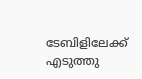ടേബിളിലേക്ക് എടുത്തു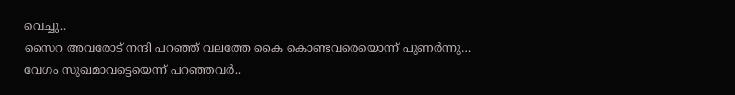വെച്ചു..
സൈറ അവരോട് നന്ദി പറഞ്ഞ് വലത്തേ കൈ കൊണ്ടവരെയൊന്ന് പുണർന്നു…
വേഗം സുഖമാവട്ടെയെന്ന് പറഞ്ഞവർ..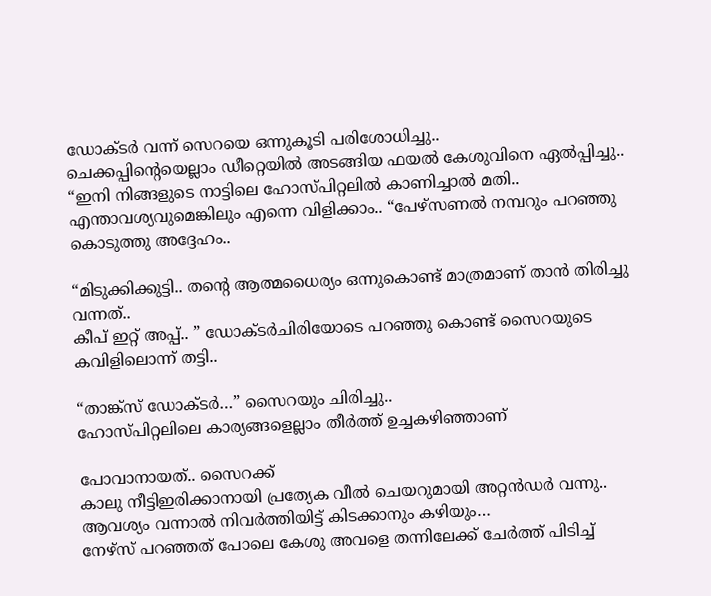ഡോക്ടർ വന്ന് സെറയെ ഒന്നുകൂടി പരിശോധിച്ചു..
ചെക്കപ്പിൻ്റെയെല്ലാം ഡീറ്റെയിൽ അടങ്ങിയ ഫയൽ കേശുവിനെ ഏൽപ്പിച്ചു..
“ഇനി നിങ്ങളുടെ നാട്ടിലെ ഹോസ്പിറ്റലിൽ കാണിച്ചാൽ മതി.. എന്താവശ്യവുമെങ്കിലും എന്നെ വിളിക്കാം.. “പേഴ്സണൽ നമ്പറും പറഞ്ഞു കൊടുത്തു അദ്ദേഹം..

“മിടുക്കിക്കുട്ടി.. തൻ്റെ ആത്മധൈര്യം ഒന്നുകൊണ്ട് മാത്രമാണ് താൻ തിരിച്ചു വന്നത്..
കീപ് ഇറ്റ് അപ്പ്.. ” ഡോക്ടർചിരിയോടെ പറഞ്ഞു കൊണ്ട് സൈറയുടെ കവിളിലൊന്ന് തട്ടി..

“താങ്ക്സ് ഡോക്ടർ…” സൈറയും ചിരിച്ചു..
ഹോസ്പിറ്റലിലെ കാര്യങ്ങളെല്ലാം തീർത്ത് ഉച്ചകഴിഞ്ഞാണ്

പോവാനായത്.. സൈറക്ക്
കാലു നീട്ടിഇരിക്കാനായി പ്രത്യേക വീൽ ചെയറുമായി അറ്റൻഡർ വന്നു.. ആവശ്യം വന്നാൽ നിവർത്തിയിട്ട് കിടക്കാനും കഴിയും…
നേഴ്സ് പറഞ്ഞത് പോലെ കേശു അവളെ തന്നിലേക്ക് ചേർത്ത് പിടിച്ച്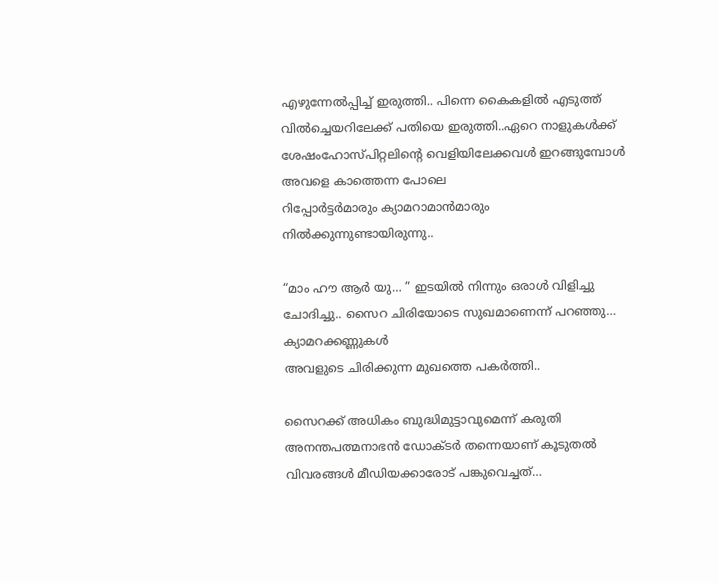എഴുന്നേൽപ്പിച്ച് ഇരുത്തി.. പിന്നെ കൈകളിൽ എടുത്ത് വിൽച്ചെയറിലേക്ക് പതിയെ ഇരുത്തി..ഏറെ നാളുകൾക്ക് ശേഷംഹോസ്പിറ്റലിൻ്റെ വെളിയിലേക്കവൾ ഇറങ്ങുമ്പോൾ അവളെ കാത്തെന്ന പോലെ
റിപ്പോർട്ടർമാരും ക്യാമറാമാൻമാരും നിൽക്കുന്നുണ്ടായിരുന്നു..

“മാം ഹൗ ആർ യു… ” ഇടയിൽ നിന്നും ഒരാൾ വിളിച്ചു ചോദിച്ചു.. സൈറ ചിരിയോടെ സുഖമാണെന്ന് പറഞ്ഞു… ക്യാമറക്കണ്ണുകൾ
അവളുടെ ചിരിക്കുന്ന മുഖത്തെ പകർത്തി..

സൈറക്ക് അധികം ബുദ്ധിമുട്ടാവുമെന്ന് കരുതി അനന്തപത്മനാഭൻ ഡോക്ടർ തന്നെയാണ് കൂടുതൽ വിവരങ്ങൾ മീഡിയക്കാരോട് പങ്കുവെച്ചത്…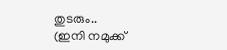തുടരും..
(ഇനി നമുക്ക്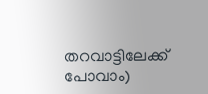തറവാട്ടിലേക്ക് പോവാം)